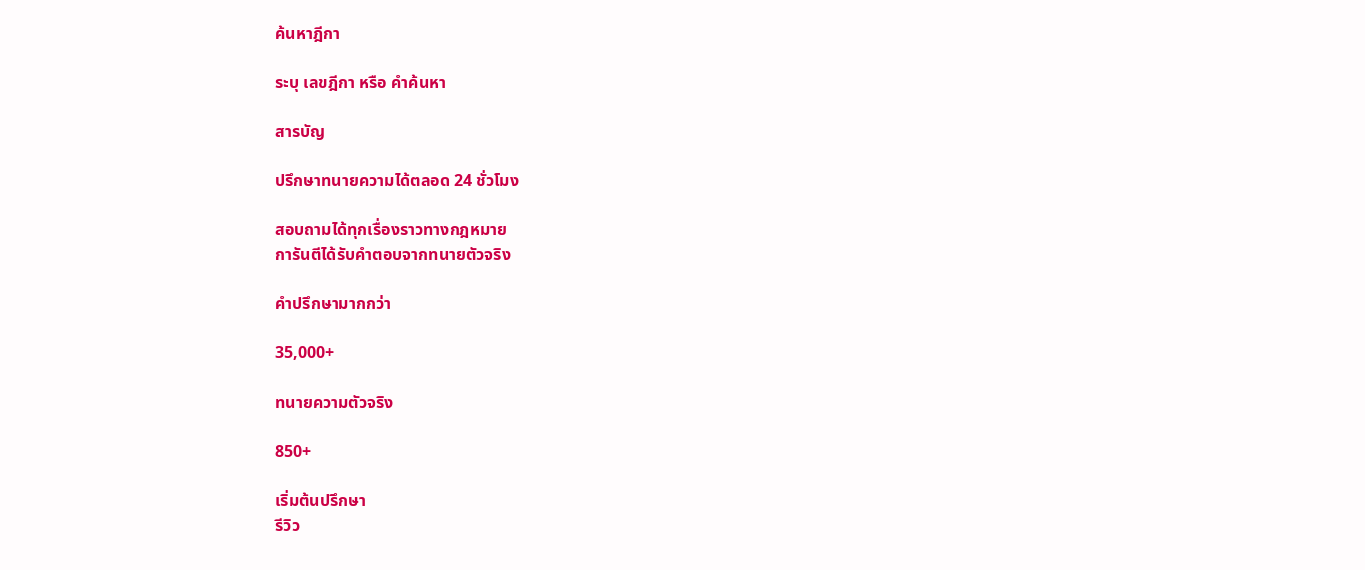ค้นหาฎีกา

ระบุ เลขฎีกา หรือ คำค้นหา

สารบัญ

ปรึกษาทนายความได้ตลอด 24 ชั่วโมง

สอบถามได้ทุกเรื่องราวทางกฎหมาย
การันตีได้รับคำตอบจากทนายตัวจริง

คำปรึกษามากกว่า

35,000+

ทนายความตัวจริง

850+

เริ่มต้นปรึกษา
รีวิว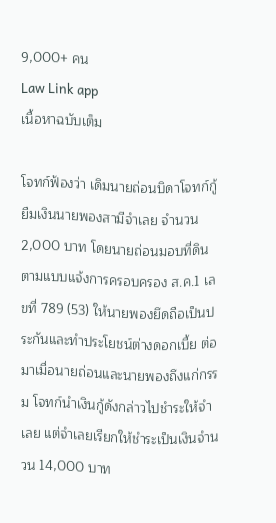9,000+ คน
Law Link app
เนื้อหาฉบับเต็ม

โจทก์ฟ้องว่า เดิมนายถ่อนบิดาโจทก์กู้ยืมเงินนายพองสามีจำเลย จำนวน 2,000 บาท โดยนายถ่อนมอบที่ดินตามแบบแจ้งการครอบครอง ส.ค.1 เลขที่ 789 (53) ให้นายพองยึดถือเป็นประกันและทำประโยชน์ต่างดอกเบี้ย ต่อมาเมื่อนายถ่อนและนายพองถึงแก่กรรม โจทก์นำเงินกู้ดังกล่าวไปชำระให้จำเลย แต่จำเลยเรียกให้ชำระเป็นเงินจำนวน 14,000 บาท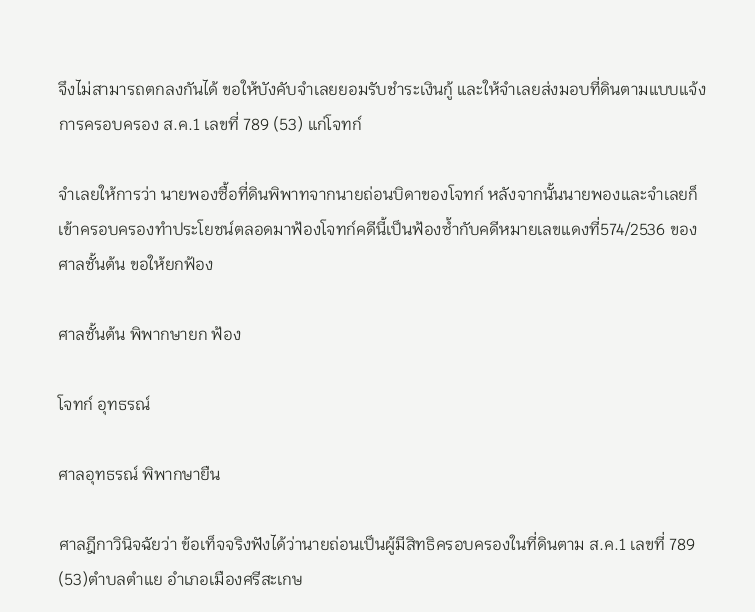จึงไม่สามารถตกลงกันได้ ขอให้บังคับจำเลยยอมรับชำระเงินกู้ และให้จำเลยส่งมอบที่ดินตามแบบแจ้งการครอบครอง ส.ค.1 เลขที่ 789 (53) แก่โจทก์

จำเลยให้การว่า นายพองซื้อที่ดินพิพาทจากนายถ่อนบิดาของโจทก์ หลังจากนั้นนายพองและจำเลยก็เข้าครอบครองทำประโยชน์ตลอดมาฟ้องโจทก์คดีนี้เป็นฟ้องซ้ำกับคดีหมายเลขแดงที่574/2536 ของศาลชั้นต้น ขอให้ยกฟ้อง

ศาลชั้นต้น พิพากษายก ฟ้อง

โจทก์ อุทธรณ์

ศาลอุทธรณ์ พิพากษายืน

ศาลฎีกาวินิจฉัยว่า ข้อเท็จจริงฟังได้ว่านายถ่อนเป็นผู้มีสิทธิครอบครองในที่ดินตาม ส.ค.1 เลขที่ 789 (53)ตำบลตำแย อำเภอเมืองศรีสะเกษ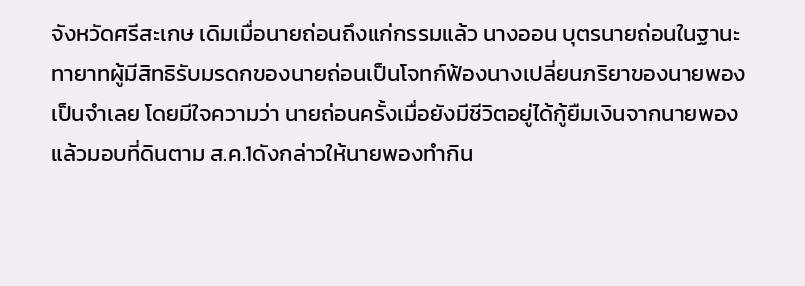จังหวัดศรีสะเกษ เดิมเมื่อนายถ่อนถึงแก่กรรมแล้ว นางออน บุตรนายถ่อนในฐานะทายาทผู้มีสิทธิรับมรดกของนายถ่อนเป็นโจทก์ฟ้องนางเปลี่ยนภริยาของนายพองเป็นจำเลย โดยมีใจความว่า นายถ่อนครั้งเมื่อยังมีชีวิตอยู่ได้กู้ยืมเงินจากนายพองแล้วมอบที่ดินตาม ส.ค.1ดังกล่าวให้นายพองทำกิน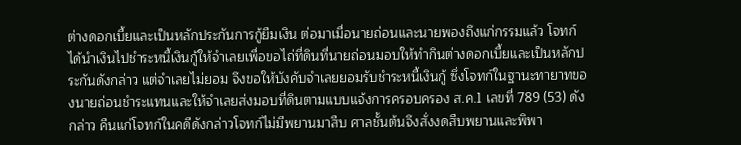ต่างดอกเบี้ยและเป็นหลักประกันการกู้ยืมเงิน ต่อมาเมื่อนายถ่อนและนายพองถึงแก่กรรมแล้ว โจทก์ได้นำเงินไปชำระหนี้เงินกู้ให้จำเลยเพื่อขอไถ่ที่ดินที่นายถ่อนมอบให้ทำกินต่างดอกเบี้ยและเป็นหลักประกันดังกล่าว แต่จำเลยไม่ยอม จึงขอให้บังคับจำเลยยอมรับชำระหนี้เงินกู้ ซึ่งโจทก์ในฐานะทายาทของนายถ่อนชำระแทนและให้จำเลยส่งมอบที่ดินตามแบบแจ้งการครอบครอง ส.ค.1 เลขที่ 789 (53) ดังกล่าว คืนแก่โจทก์ในคดีดังกล่าวโจทก์ไม่มีพยานมาสืบ ศาลชั้นต้นจึงสั่งงดสืบพยานและพิพา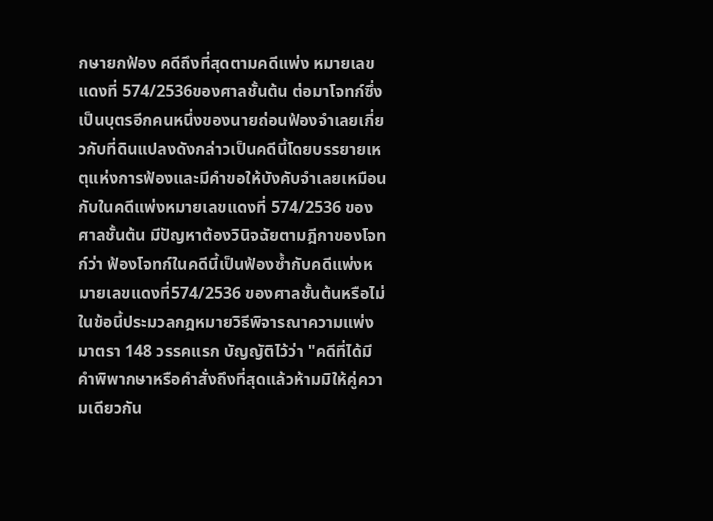กษายกฟ้อง คดีถึงที่สุดตามคดีแพ่ง หมายเลขแดงที่ 574/2536ของศาลชั้นต้น ต่อมาโจทก์ซึ่งเป็นบุตรอีกคนหนึ่งของนายถ่อนฟ้องจำเลยเกี่ยวกับที่ดินแปลงดังกล่าวเป็นคดีนี้โดยบรรยายเหตุแห่งการฟ้องและมีคำขอให้บังคับจำเลยเหมือนกับในคดีแพ่งหมายเลขแดงที่ 574/2536 ของศาลชั้นต้น มีปัญหาต้องวินิจฉัยตามฎีกาของโจทก์ว่า ฟ้องโจทก์ในคดีนี้เป็นฟ้องซ้ำกับคดีแพ่งหมายเลขแดงที่574/2536 ของศาลชั้นต้นหรือไม่ ในข้อนี้ประมวลกฎหมายวิธีพิจารณาความแพ่ง มาตรา 148 วรรคแรก บัญญัติไว้ว่า "คดีที่ได้มีคำพิพากษาหรือคำสั่งถึงที่สุดแล้วห้ามมิให้คู่ความเดียวกัน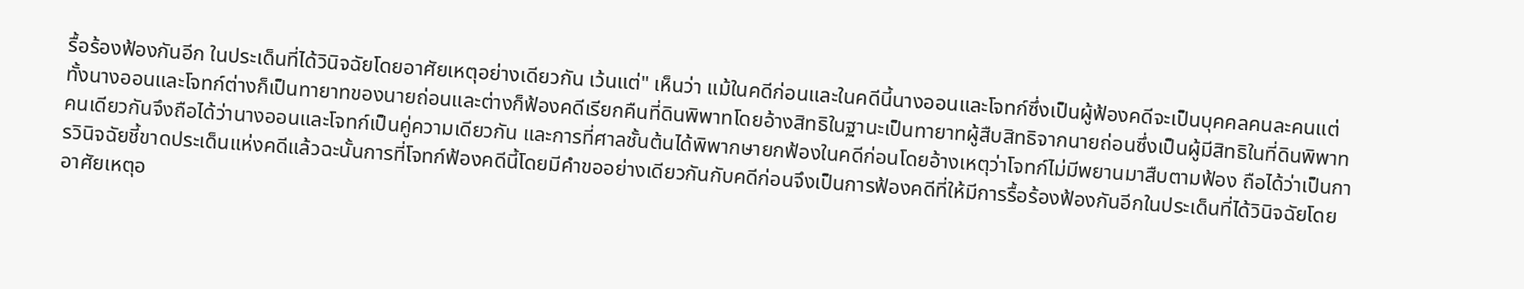รื้อร้องฟ้องกันอีก ในประเด็นที่ได้วินิจฉัยโดยอาศัยเหตุอย่างเดียวกัน เว้นแต่" เห็นว่า แม้ในคดีก่อนและในคดีนี้นางออนและโจทก์ซึ่งเป็นผู้ฟ้องคดีจะเป็นบุคคลคนละคนแต่ทั้งนางออนและโจทก์ต่างก็เป็นทายาทของนายถ่อนและต่างก็ฟ้องคดีเรียกคืนที่ดินพิพาทโดยอ้างสิทธิในฐานะเป็นทายาทผู้สืบสิทธิจากนายถ่อนซึ่งเป็นผู้มีสิทธิในที่ดินพิพาทคนเดียวกันจึงถือได้ว่านางออนและโจทก์เป็นคู่ความเดียวกัน และการที่ศาลชั้นต้นได้พิพากษายกฟ้องในคดีก่อนโดยอ้างเหตุว่าโจทก์ไม่มีพยานมาสืบตามฟ้อง ถือได้ว่าเป็นการวินิจฉัยชี้ขาดประเด็นแห่งคดีแล้วฉะนั้นการที่โจทก์ฟ้องคดีนี้โดยมีคำขออย่างเดียวกันกับคดีก่อนจึงเป็นการฟ้องคดีที่ให้มีการรื้อร้องฟ้องกันอีกในประเด็นที่ได้วินิจฉัยโดยอาศัยเหตุอ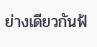ย่างเดียวกันฟ้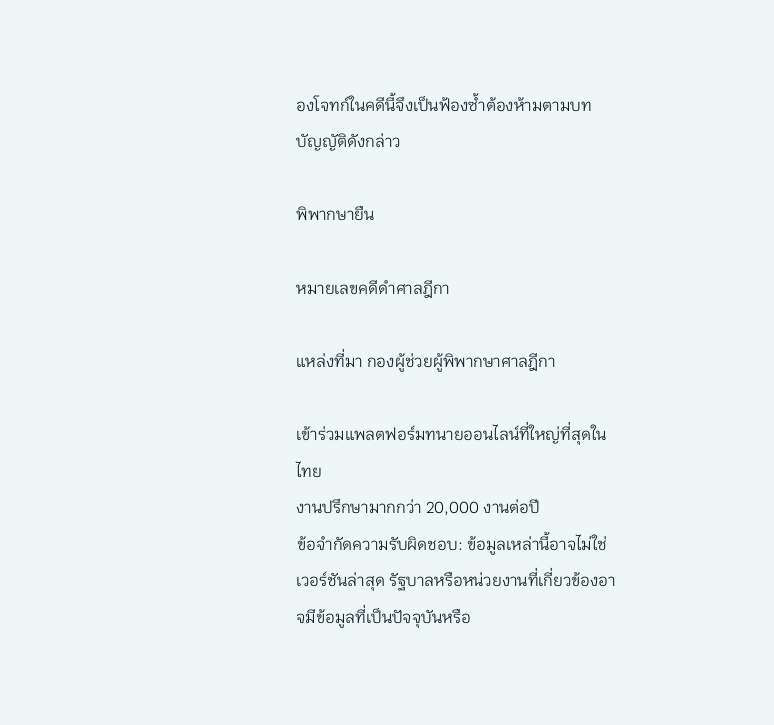องโจทก์ในคดีนี้จึงเป็นฟ้องซ้ำต้องห้ามตามบทบัญญัติดังกล่าว

พิพากษายืน

หมายเลขคดีดำศาลฎีกา

แหล่งที่มา กองผู้ช่วยผู้พิพากษาศาลฎีกา

เข้าร่วมแพลตฟอร์มทนายออนไลน์ที่ใหญ่ที่สุดในไทย
งานปรึกษามากกว่า 20,000 งานต่อปี
ข้อจำกัดความรับผิดชอบ: ข้อมูลเหล่านี้อาจไม่ใช่เวอร์ชันล่าสุด รัฐบาลหรือหน่วยงานที่เกี่ยวข้องอาจมีข้อมูลที่เป็นปัจจุบันหรือ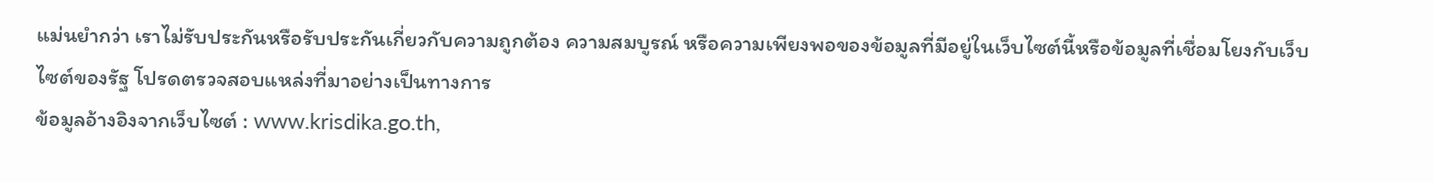แม่นยำกว่า เราไม่รับประกันหรือรับประกันเกี่ยวกับความถูกต้อง ความสมบูรณ์ หรือความเพียงพอของข้อมูลที่มีอยู่ในเว็บไซต์นี้หรือข้อมูลที่เชื่อมโยงกับเว็บไซต์ของรัฐ โปรดตรวจสอบแหล่งที่มาอย่างเป็นทางการ
ข้อมูลอ้างอิงจากเว็บไซต์ : www.krisdika.go.th,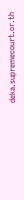deka.supremecourt.or.th